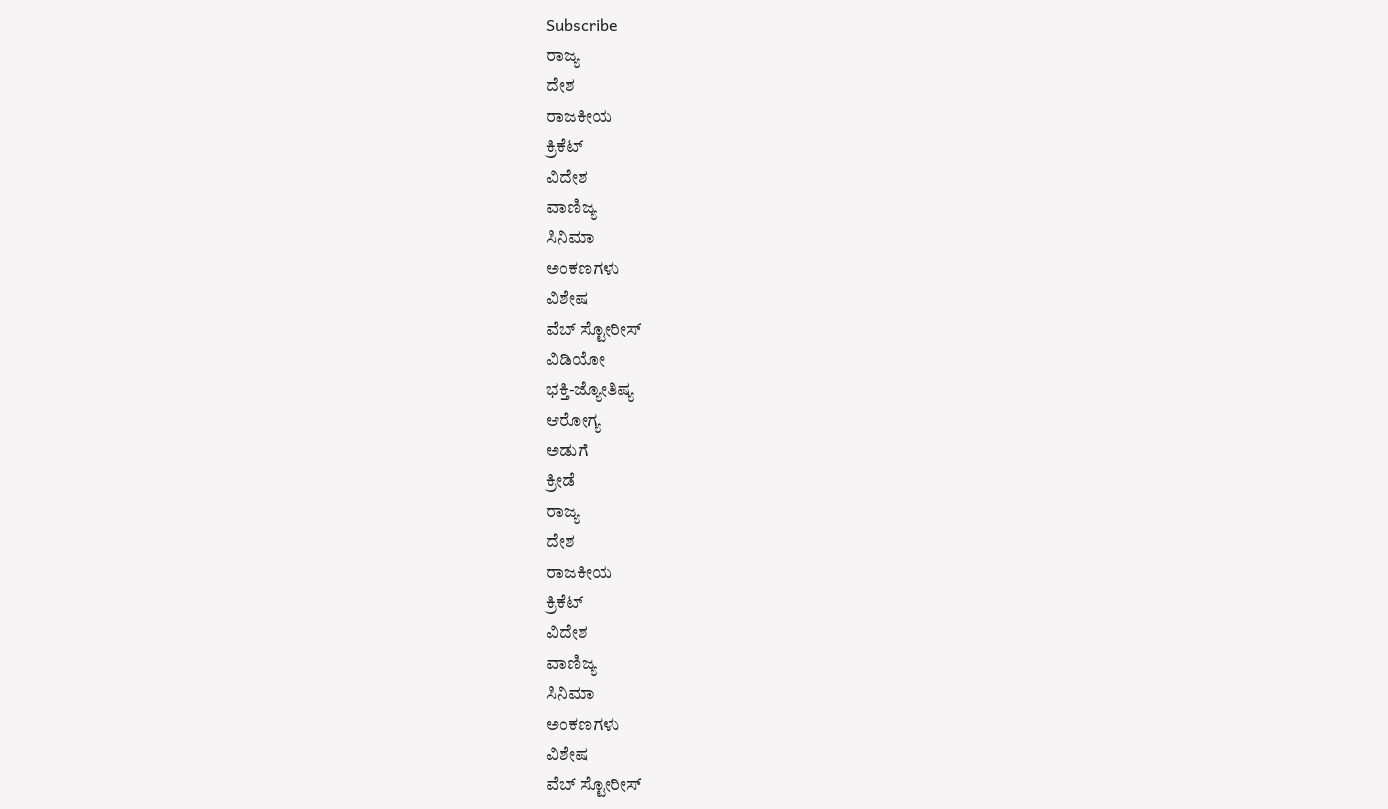Subscribe
ರಾಜ್ಯ
ದೇಶ
ರಾಜಕೀಯ
ಕ್ರಿಕೆಟ್
ವಿದೇಶ
ವಾಣಿಜ್ಯ
ಸಿನಿಮಾ
ಅಂಕಣಗಳು
ವಿಶೇಷ
ವೆಬ್ ಸ್ಟೋರೀಸ್
ವಿಡಿಯೋ
ಭಕ್ತಿ-ಜ್ಯೋತಿಷ್ಯ
ಆರೋಗ್ಯ
ಅಡುಗೆ
ಕ್ರೀಡೆ
ರಾಜ್ಯ
ದೇಶ
ರಾಜಕೀಯ
ಕ್ರಿಕೆಟ್
ವಿದೇಶ
ವಾಣಿಜ್ಯ
ಸಿನಿಮಾ
ಅಂಕಣಗಳು
ವಿಶೇಷ
ವೆಬ್ ಸ್ಟೋರೀಸ್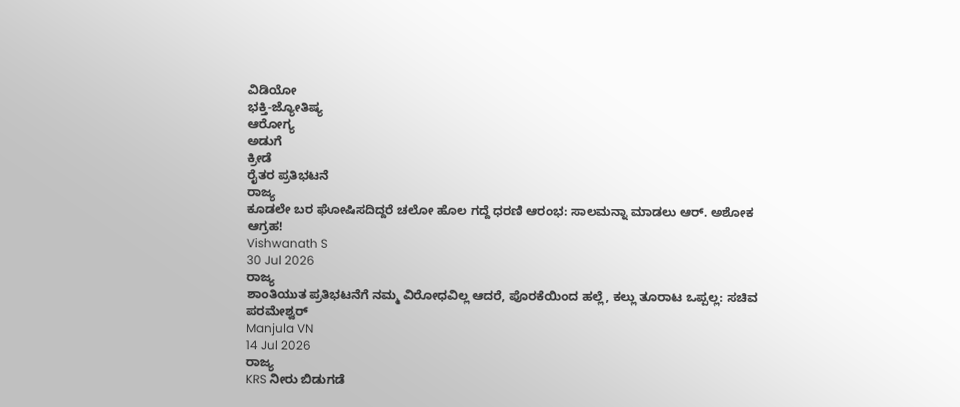ವಿಡಿಯೋ
ಭಕ್ತಿ-ಜ್ಯೋತಿಷ್ಯ
ಆರೋಗ್ಯ
ಅಡುಗೆ
ಕ್ರೀಡೆ
ರೈತರ ಪ್ರತಿಭಟನೆ
ರಾಜ್ಯ
ಕೂಡಲೇ ಬರ ಘೋಷಿಸದಿದ್ದರೆ ಚಲೋ ಹೊಲ ಗದ್ದೆ ಧರಣಿ ಆರಂಭ: ಸಾಲಮನ್ನಾ ಮಾಡಲು ಆರ್. ಅಶೋಕ ಆಗ್ರಹ!
Vishwanath S
30 Jul 2026
ರಾಜ್ಯ
ಶಾಂತಿಯುತ ಪ್ರತಿಭಟನೆಗೆ ನಮ್ಮ ವಿರೋಧವಿಲ್ಲ ಆದರೆ, ಪೊರಕೆಯಿಂದ ಹಲ್ಲೆ, ಕಲ್ಲು ತೂರಾಟ ಒಪ್ಪಲ್ಲ: ಸಚಿವ ಪರಮೇಶ್ವರ್
Manjula VN
14 Jul 2026
ರಾಜ್ಯ
KRS ನೀರು ಬಿಡುಗಡೆ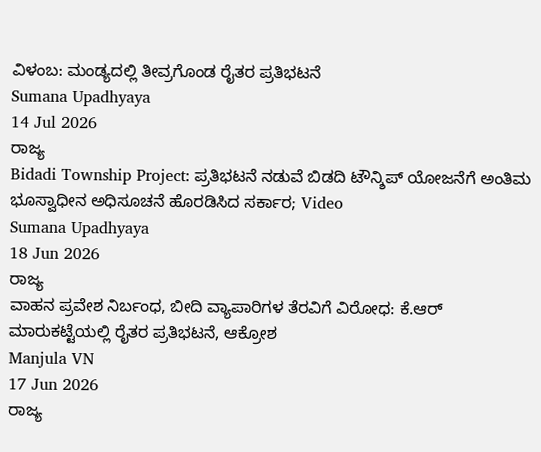ವಿಳಂಬ: ಮಂಡ್ಯದಲ್ಲಿ ತೀವ್ರಗೊಂಡ ರೈತರ ಪ್ರತಿಭಟನೆ
Sumana Upadhyaya
14 Jul 2026
ರಾಜ್ಯ
Bidadi Township Project: ಪ್ರತಿಭಟನೆ ನಡುವೆ ಬಿಡದಿ ಟೌನ್ಶಿಪ್ ಯೋಜನೆಗೆ ಅಂತಿಮ ಭೂಸ್ವಾಧೀನ ಅಧಿಸೂಚನೆ ಹೊರಡಿಸಿದ ಸರ್ಕಾರ; Video
Sumana Upadhyaya
18 Jun 2026
ರಾಜ್ಯ
ವಾಹನ ಪ್ರವೇಶ ನಿರ್ಬಂಧ, ಬೀದಿ ವ್ಯಾಪಾರಿಗಳ ತೆರವಿಗೆ ವಿರೋಧ: ಕೆ.ಆರ್ ಮಾರುಕಟ್ಟೆಯಲ್ಲಿ ರೈತರ ಪ್ರತಿಭಟನೆ, ಆಕ್ರೋಶ
Manjula VN
17 Jun 2026
ರಾಜ್ಯ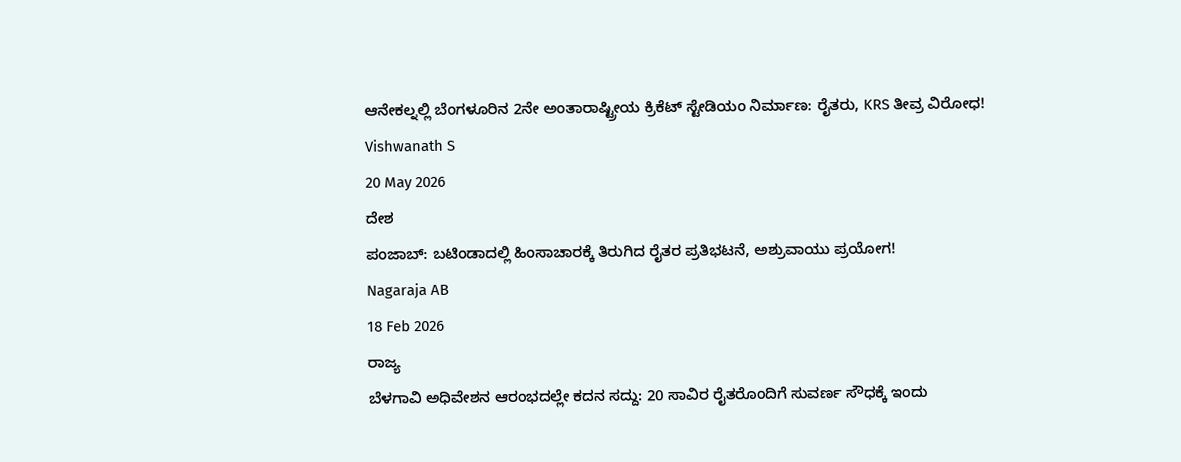ಆನೇಕಲ್ನಲ್ಲಿ ಬೆಂಗಳೂರಿನ 2ನೇ ಅಂತಾರಾಷ್ಟ್ರೀಯ ಕ್ರಿಕೆಟ್ ಸ್ಟೇಡಿಯಂ ನಿರ್ಮಾಣ: ರೈತರು, KRS ತೀವ್ರ ವಿರೋಧ!
Vishwanath S
20 May 2026
ದೇಶ
ಪಂಜಾಬ್: ಬಟಿಂಡಾದಲ್ಲಿ ಹಿಂಸಾಚಾರಕ್ಕೆ ತಿರುಗಿದ ರೈತರ ಪ್ರತಿಭಟನೆ, ಅಶ್ರುವಾಯು ಪ್ರಯೋಗ!
Nagaraja AB
18 Feb 2026
ರಾಜ್ಯ
ಬೆಳಗಾವಿ ಅಧಿವೇಶನ ಆರಂಭದಲ್ಲೇ ಕದನ ಸದ್ದು: 20 ಸಾವಿರ ರೈತರೊಂದಿಗೆ ಸುವರ್ಣ ಸೌಧಕ್ಕೆ ಇಂದು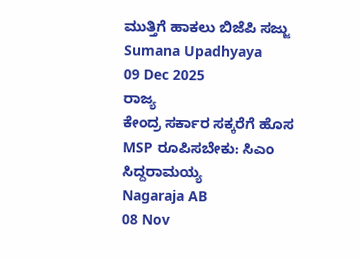ಮುತ್ತಿಗೆ ಹಾಕಲು ಬಿಜೆಪಿ ಸಜ್ಜು
Sumana Upadhyaya
09 Dec 2025
ರಾಜ್ಯ
ಕೇಂದ್ರ ಸರ್ಕಾರ ಸಕ್ಕರೆಗೆ ಹೊಸ MSP ರೂಪಿಸಬೇಕು: ಸಿಎಂ ಸಿದ್ದರಾಮಯ್ಯ
Nagaraja AB
08 Nov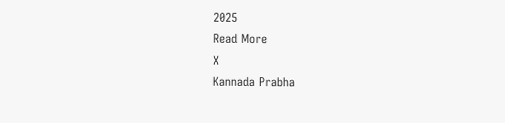2025
Read More
X
Kannada Prabha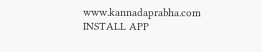www.kannadaprabha.com
INSTALL APP